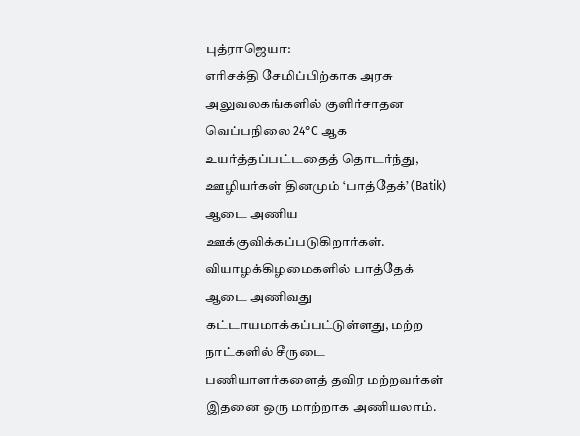புத்ராஜெயா:
எரிசக்தி சேமிப்பிற்காக அரசு அலுவலகங்களில் குளிர்சாதன வெப்பநிலை 24°C ஆக உயர்த்தப்பட்டதைத் தொடர்ந்து, ஊழியர்கள் தினமும் ‘பாத்தேக்’ (Batik) ஆடை அணிய ஊக்குவிக்கப்படுகிறார்கள்.
வியாழக்கிழமைகளில் பாத்தேக் ஆடை அணிவது கட்டாயமாக்கப்பட்டுள்ளது, மற்ற நாட்களில் சீருடை பணியாளர்களைத் தவிர மற்றவர்கள் இதனை ஒரு மாற்றாக அணியலாம்.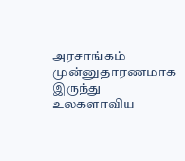அரசாங்கம் முன்னுதாரணமாக இருந்து உலகளாவிய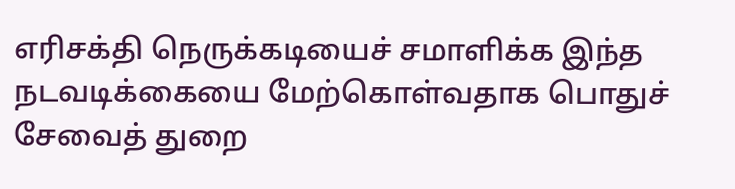எரிசக்தி நெருக்கடியைச் சமாளிக்க இந்த நடவடிக்கையை மேற்கொள்வதாக பொதுச் சேவைத் துறை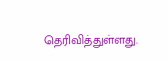தெரிவித்துள்ளது.